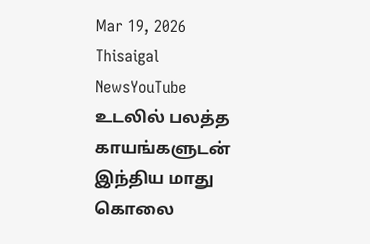Mar 19, 2026
Thisaigal NewsYouTube
உடலில் பலத்த காயங்களுடன் இந்திய மாது கொலை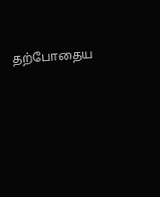தற்போதைய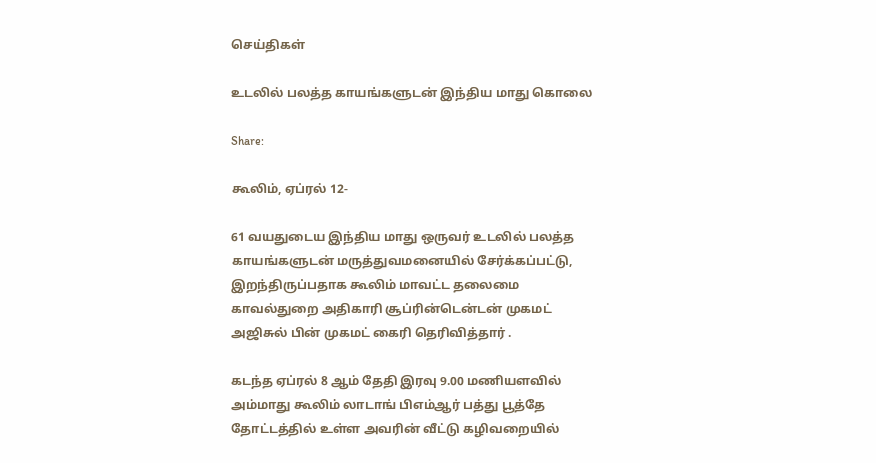செய்திகள்

உடலில் பலத்த காயங்களுடன் இந்திய மாது கொலை

Share:

கூலிம், ஏப்ரல் 12-

61 வயதுடைய இந்திய மாது ஒருவர் உடலில் பலத்த காயங்களுடன் மருத்துவமனையில் சேர்க்கப்பட்டு, இறந்திருப்பதாக கூலிம் மாவட்ட தலைமை காவல்துறை அதிகாரி சூப்ரின்டென்டன் முகமட் அஜிசுல் பின் முகமட் கைரி தெரிவித்தார் .

கடந்த ஏப்ரல் 8 ஆம் தேதி இரவு 9.00 மணியளவில் அம்மாது கூலிம் லாடாங் பிஎம்ஆர் பத்து பூத்தே தோட்டத்தில் உள்ள அவரின் வீட்டு கழிவறையில்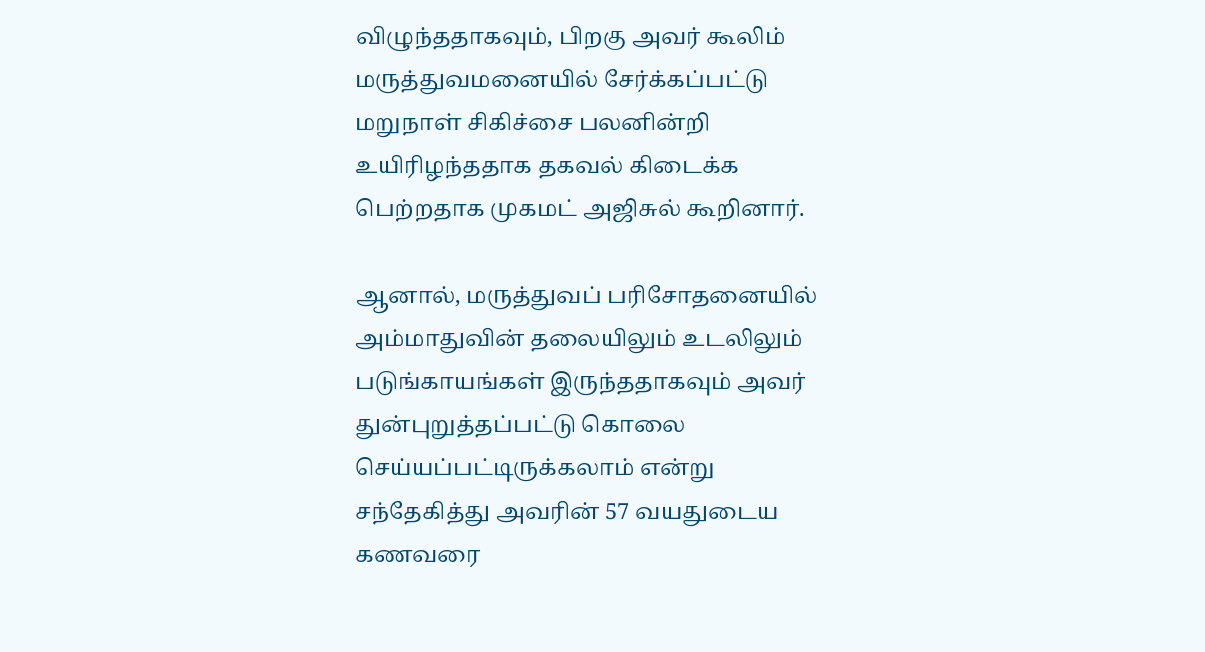விழுந்ததாகவும், பிறகு அவர் கூலிம் மருத்துவமனையில் சேர்க்கப்பட்டு மறுநாள் சிகிச்சை பலனின்றி உயிரிழந்ததாக தகவல் கிடைக்க பெற்றதாக முகமட் அஜிசுல் கூறினார்.

ஆனால், மருத்துவப் பரிசோதனையில் அம்மாதுவின் தலையிலும் உடலிலும் படுங்காயங்கள் இருந்ததாகவும் அவர் துன்புறுத்தப்பட்டு கொலை செய்யப்பட்டிருக்கலாம் என்று சந்தேகித்து அவரின் 57 வயதுடைய கணவரை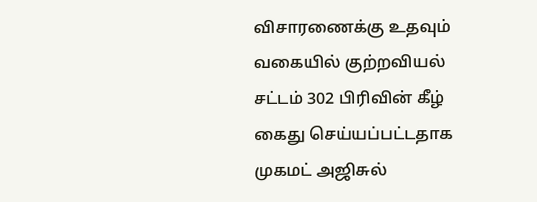விசாரணைக்கு உதவும் வகையில் குற்றவியல் சட்டம் 302 பிரிவின் கீழ் கைது செய்யப்பட்டதாக முகமட் அஜிசுல்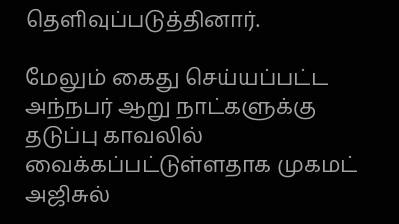தெளிவுப்படுத்தினார்.

மேலும் கைது செய்யப்பட்ட அந்நபர் ஆறு நாட்களுக்கு தடுப்பு காவலில் வைக்கப்பட்டுள்ளதாக முகமட் அஜிசுல்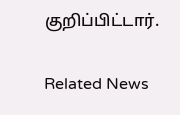குறிப்பிட்டார்.

Related News